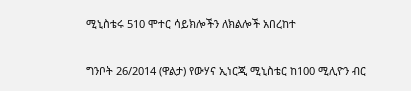ሚኒስቴሩ 510 ሞተር ሳይክሎችን ለክልሎች አበረከተ

ግንቦት 26/2014 (ዋልታ) የውሃና ኢነርጂ ሚኒስቴር ከ100 ሚሊዮን ብር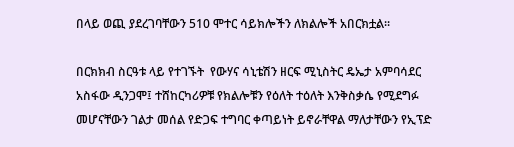በላይ ወጪ ያደረገባቸውን 510 ሞተር ሳይክሎችን ለክልሎች አበርክቷል፡፡

በርክክብ ስርዓቱ ላይ የተገኙት  የውሃና ሳኒቴሽን ዘርፍ ሚኒስትር ዴኤታ አምባሳደር አስፋው ዲንጋሞ፤ ተሸከርካሪዎቹ የክልሎቹን የዕለት ተዕለት እንቅስቃሴ የሚደግፉ መሆናቸውን ገልታ መሰል የድጋፍ ተግባር ቀጣይነት ይኖራቸዋል ማለታቸውን የኢፕድ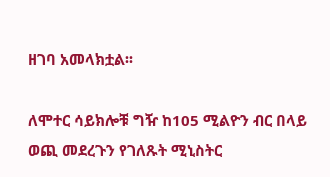ዘገባ አመላክቷል፡፡

ለሞተር ሳይክሎቹ ግዥ ከ105 ሚልዮን ብር በላይ ወጪ መደረጉን የገለጹት ሚኒስትር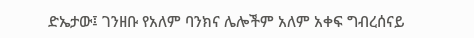ድኤታው፤ ገንዘቡ የአለም ባንክና ሌሎችም አለም አቀፍ ግብረሰናይ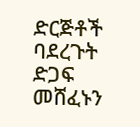ድርጅቶች ባደረጉት ድጋፍ መሸፈኑን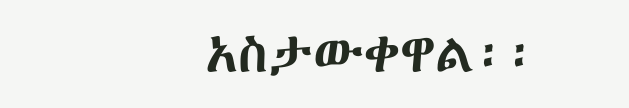አስታውቀዋል፡፡